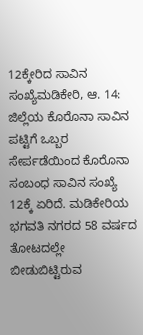12ಕ್ಕೇರಿದ ಸಾವಿನ ಸಂಖ್ಯೆಮಡಿಕೇರಿ, ಆ. 14: ಜಿಲ್ಲೆಯ ಕೊರೊನಾ ಸಾವಿನ ಪಟ್ಟಿಗೆ ಒಬ್ಬರ ಸೇರ್ಪಡೆಯಿಂದ ಕೊರೊನಾ ಸಂಬಂಧ ಸಾವಿನ ಸಂಖ್ಯೆ 12ಕ್ಕೆ ಏರಿದೆ. ಮಡಿಕೇರಿಯ ಭಗವತಿ ನಗರದ 58 ವರ್ಷದ
ತೋಟದಲ್ಲೇ ಬೀಡುಬಿಟ್ಟಿರುವ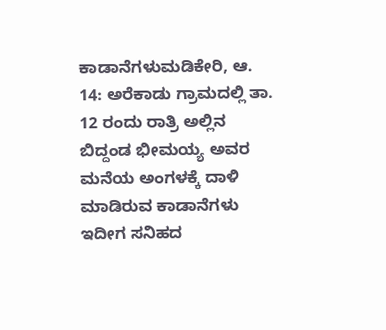ಕಾಡಾನೆಗಳುಮಡಿಕೇರಿ, ಆ. 14: ಅರೆಕಾಡು ಗ್ರಾಮದಲ್ಲಿ ತಾ. 12 ರಂದು ರಾತ್ರಿ ಅಲ್ಲಿನ ಬಿದ್ದಂಡ ಭೀಮಯ್ಯ ಅವರ ಮನೆಯ ಅಂಗಳಕ್ಕೆ ದಾಳಿ ಮಾಡಿರುವ ಕಾಡಾನೆಗಳು ಇದೀಗ ಸನಿಹದ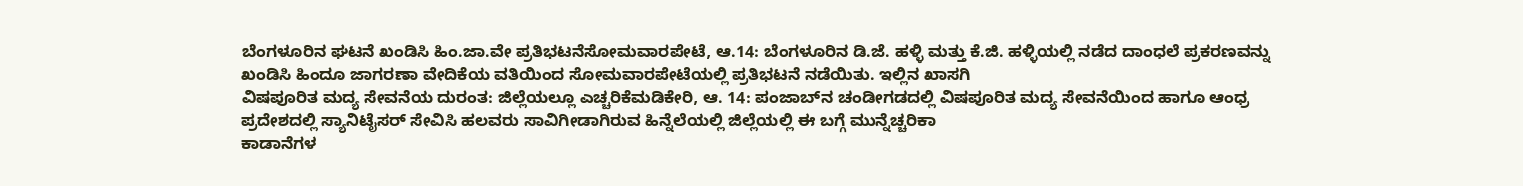ಬೆಂಗಳೂರಿನ ಘಟನೆ ಖಂಡಿಸಿ ಹಿಂ.ಜಾ.ವೇ ಪ್ರತಿಭಟನೆಸೋಮವಾರಪೇಟೆ, ಆ.14: ಬೆಂಗಳೂರಿನ ಡಿ.ಜೆ. ಹಳ್ಳಿ ಮತ್ತು ಕೆ.ಜಿ. ಹಳ್ಳಿಯಲ್ಲಿ ನಡೆದ ದಾಂಧಲೆ ಪ್ರಕರಣವನ್ನು ಖಂಡಿಸಿ ಹಿಂದೂ ಜಾಗರಣಾ ವೇದಿಕೆಯ ವತಿಯಿಂದ ಸೋಮವಾರಪೇಟೆಯಲ್ಲಿ ಪ್ರತಿಭಟನೆ ನಡೆಯಿತು. ಇಲ್ಲಿನ ಖಾಸಗಿ
ವಿಷಪೂರಿತ ಮದ್ಯ ಸೇವನೆಯ ದುರಂತ: ಜಿಲ್ಲೆಯಲ್ಲೂ ಎಚ್ಚರಿಕೆಮಡಿಕೇರಿ, ಆ. 14: ಪಂಜಾಬ್‍ನ ಚಂಡೀಗಡದಲ್ಲಿ ವಿಷಪೂರಿತ ಮದ್ಯ ಸೇವನೆಯಿಂದ ಹಾಗೂ ಆಂಧ್ರ ಪ್ರದೇಶದಲ್ಲಿ ಸ್ಯಾನಿಟೈಸರ್ ಸೇವಿಸಿ ಹಲವರು ಸಾವಿಗೀಡಾಗಿರುವ ಹಿನ್ನೆಲೆಯಲ್ಲಿ ಜಿಲ್ಲೆಯಲ್ಲಿ ಈ ಬಗ್ಗೆ ಮುನ್ನೆಚ್ಚರಿಕಾ
ಕಾಡಾನೆಗಳ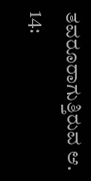ತವರೂರಾಗುತ್ತಿರುವ ಆ. 14: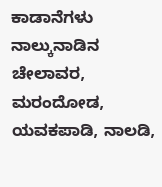ಕಾಡಾನೆಗಳು ನಾಲ್ಕುನಾಡಿನ ಚೇಲಾವರ, ಮರಂದೋಡ, ಯವಕಪಾಡಿ, ನಾಲಡಿ,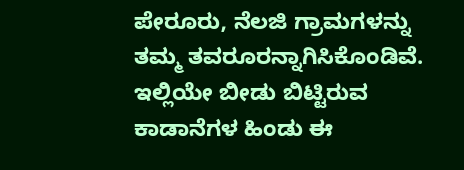ಪೇರೂರು, ನೆಲಜಿ ಗ್ರಾಮಗಳನ್ನು ತಮ್ಮ ತವರೂರನ್ನಾಗಿಸಿಕೊಂಡಿವೆ. ಇಲ್ಲಿಯೇ ಬೀಡು ಬಿಟ್ಟಿರುವ ಕಾಡಾನೆಗಳ ಹಿಂಡು ಈ